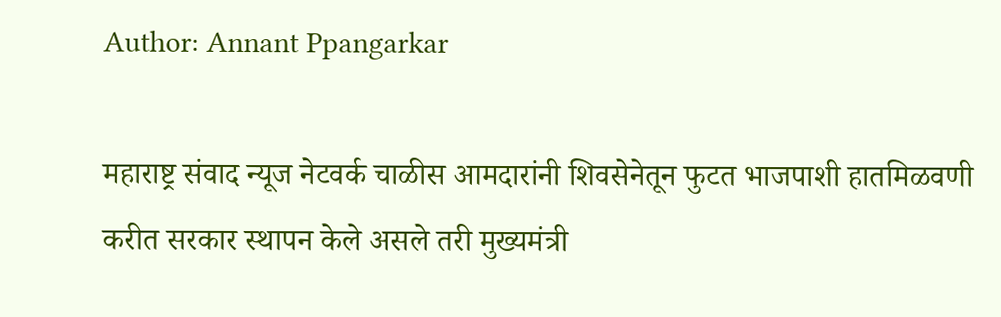Author: Annant Ppangarkar

महाराष्ट्र संवाद न्यूज नेटवर्क चाळीस आमदारांनी शिवसेनेतून फुटत भाजपाशी हातमिळवणी करीत सरकार स्थापन केले असले तरी मुख्यमंत्री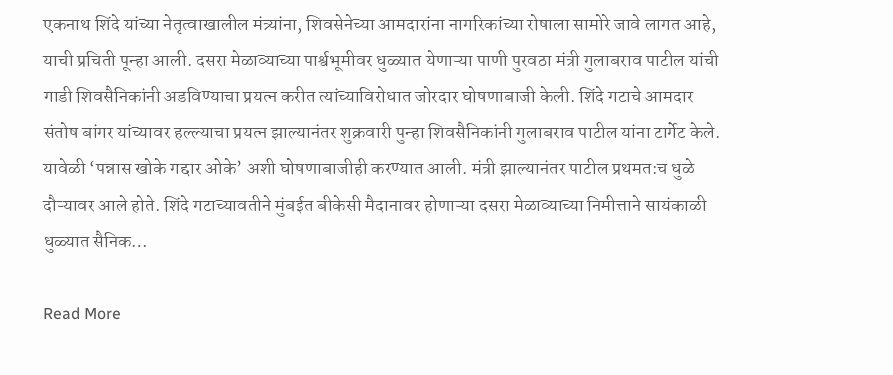एकनाथ शिंदे यांच्या नेतृत्वाखालील मंत्र्यांना, शिवसेनेच्या आमदारांना नागरिकांच्या रोषाला सामोरे जावे लागत आहे, याची प्रचिती पून्हा आली. दसरा मेळाव्याच्या पार्श्वभूमीवर धुळ्यात येणाऱ्या पाणी पुरवठा मंत्री गुलाबराव पाटील यांची गाडी शिवसैनिकांनी अडविण्याचा प्रयत्न करीत त्यांच्याविरोधात जोरदार घोषणाबाजी केली. शिंदे गटाचे आमदार संतोष बांगर यांच्यावर हल्ल्याचा प्रयत्न झाल्यानंतर शुक्रवारी पुन्हा शिवसैनिकांनी गुलाबराव पाटील यांना टार्गेट केले. यावेळी ‘पन्नास खोके गद्दार ओके’ अशी घोषणाबाजीही करण्यात आली. मंत्री झाल्यानंतर पाटील प्रथमत:च धुळे दौऱ्यावर आले होते. शिंदे गटाच्यावतीने मुंबईत बीकेसी मैदानावर होणाऱ्या दसरा मेळाव्याच्या निमीत्ताने सायंकाळी धुळ्यात सैनिक…

Read More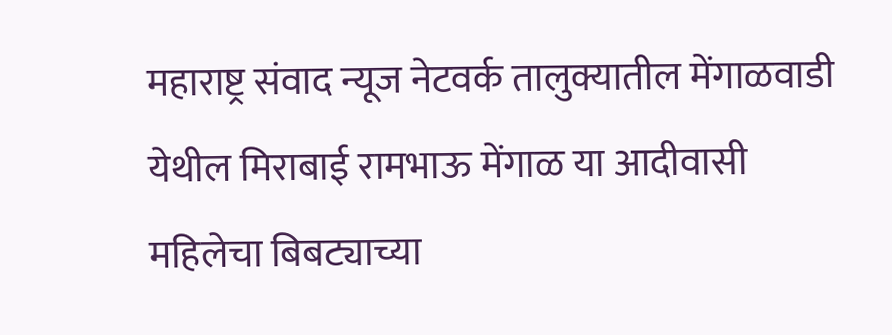महाराष्ट्र संवाद न्यूज नेटवर्क तालुक्यातील मेंगाळवाडी येथील मिराबाई रामभाऊ मेंगाळ या आदीवासी महिलेचा बिबट्याच्या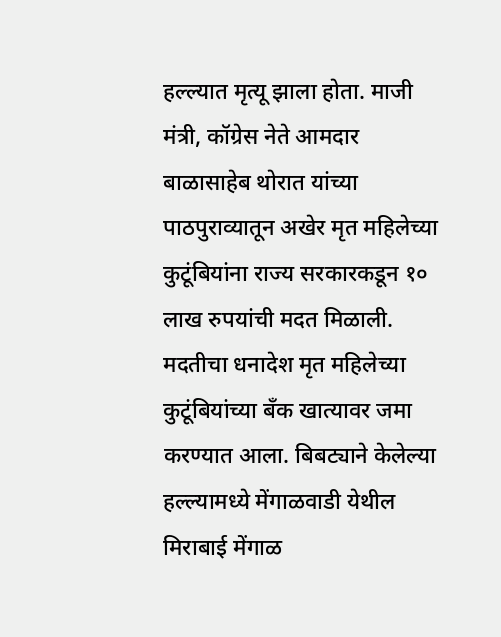हल्ल्यात मृत्यू झाला होता. माजी मंत्री, कॉग्रेस नेते आमदार बाळासाहेब थोरात यांच्या पाठपुराव्यातून अखेर मृत महिलेच्या कुटूंबियांना राज्य सरकारकडून १० लाख रुपयांची मदत मिळाली. मदतीचा धनादेश मृत महिलेच्या कुटूंबियांच्या बँक खात्यावर जमा करण्यात आला. बिबट्याने केलेल्या हल्ल्यामध्ये मेंगाळवाडी येथील मिराबाई मेंगाळ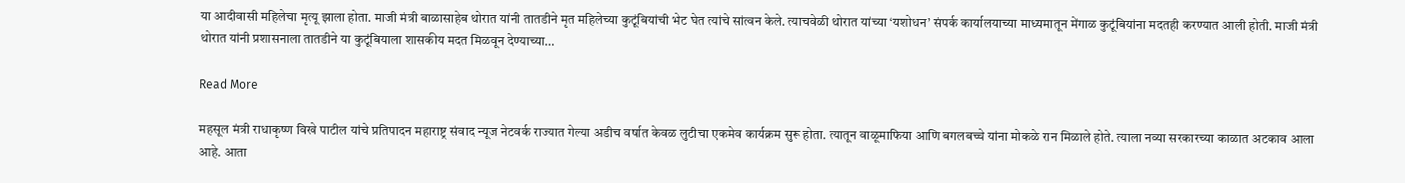या आदीवासी महिलेचा मृत्यू झाला होता. माजी मंत्री बाळासाहेब थोरात यांनी तातडीने मृत महिलेच्या कुटूंबियांची भेट घेत त्यांचे सांत्वन केले. त्याचवेळी थोरात यांच्या ‘यशोधन’ संपर्क कार्यालयाच्या माध्यमातून मेंगाळ कुटूंबियांना मदतही करण्यात आली होती. माजी मंत्री थोरात यांनी प्रशासनाला तातडीने या कुटूंबियाला शासकीय मदत मिळवून देण्याच्या…

Read More

महसूल मंत्री राधाकृष्ण विखे पाटील यांचे प्रतिपादन महाराष्ट्र संवाद न्यूज नेटवर्क राज्यात गेल्या अडीच वर्षात केवळ लुटीचा एकमेव कार्यक्रम सुरू होता. त्यातून वाळूमाफिया आणि बगलबच्चे यांना मोकळे रान मिळाले होते. त्याला नव्या सरकारच्या काळात अटकाव आला आहे. आता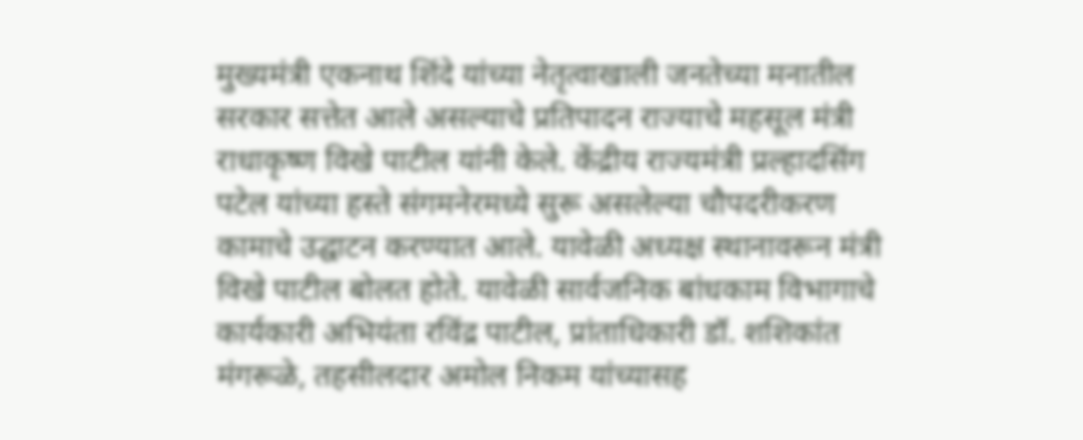मुख्यमंत्री एकनाथ शिंदे यांच्या नेतृत्वाखाली जनतेच्या मनातील सरकार सत्तेत आले असल्याचे प्रतिपादन राज्याचे महसूल मंत्री राधाकृष्ण विखे पाटील यांनी केले. केंद्रीय राज्यमंत्री प्रल्हादसिंग पटेल यांच्या हस्ते संगमनेरमध्ये सुरू असलेल्या चौपदरीकरण कामाचे उद्घाटन करण्यात आले. यावेळी अध्यक्ष स्थानावरून मंत्री विखे पाटील बोलत होते. यावेळी सार्वजनिक बांधकाम विभागाचे कार्यकारी अभियंता रविंद्र पाटील, प्रांताधिकारी डॉ. शशिकांत मंगरूळे, तहसीलदार अमोल निकम यांच्यासह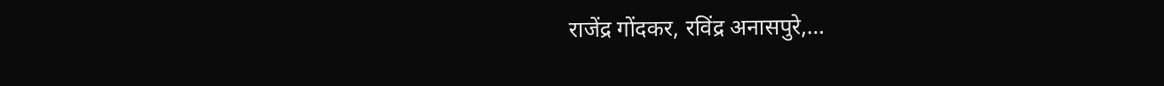राजेंद्र गोंदकर, रविंद्र अनासपुरे,…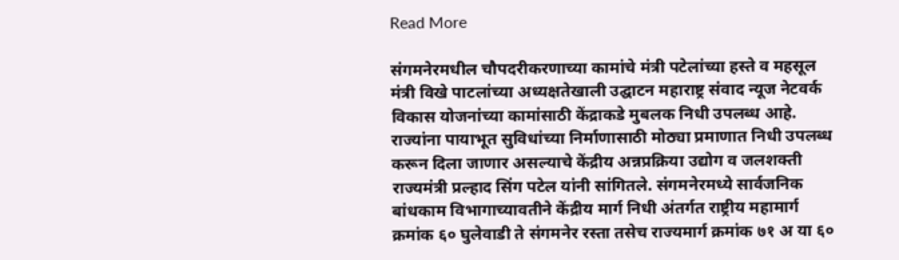Read More

संगमनेरमधील चौपदरीकरणाच्या कामांचे मंत्री पटेलांच्या हस्ते व महसूल मंत्री विखे पाटलांच्या अध्यक्षतेखाली उद्घाटन महाराष्ट्र संवाद न्यूज नेटवर्क विकास योजनांच्या कामांसाठी केंद्राकडे मुबलक निधी उपलब्ध आहे. राज्यांना पायाभूत सुविधांच्या निर्माणासाठी मोठ्या प्रमाणात निधी उपलब्ध करून दिला जाणार असल्याचे केंद्रीय अन्नप्रक्रिया उद्योग व जलशक्ती राज्यमंत्री प्रल्हाद सिंग पटेल यांनी सांगितले. संगमनेरमध्ये सार्वजनिक बांधकाम विभागाच्यावतीने केंद्रीय मार्ग निधी अंतर्गत राष्ट्रीय महामार्ग क्रमांक ६० घुलेवाडी ते संगमनेर रस्ता तसेच राज्यमार्ग क्रमांक ७१ अ या ६०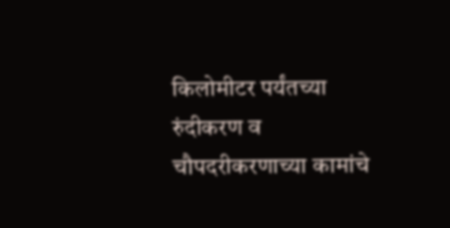किलोमीटर पर्यंतच्या रुंदीकरण व चौपदरीकरणाच्या कामांचे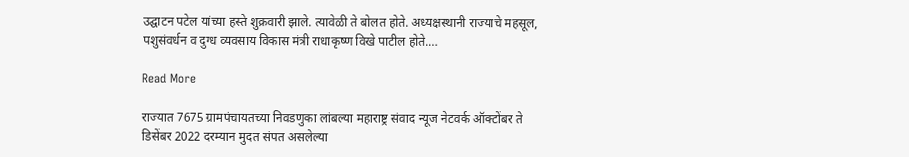उद्घाटन पटेल यांच्या हस्ते शुक्रवारी झाले. त्यावेळी ते बोलत होते. अध्यक्षस्थानी राज्याचे महसूल, पशुसंवर्धन व दुग्ध व्यवसाय विकास मंत्री राधाकृष्ण विखे पाटील होते.…

Read More

राज्यात 7675 ग्रामपंचायतच्या निवडणुका लांबल्या महाराष्ट्र संवाद न्यूज नेटवर्क ऑक्टोंबर ते डिसेंबर 2022 दरम्यान मुदत संपत असलेल्या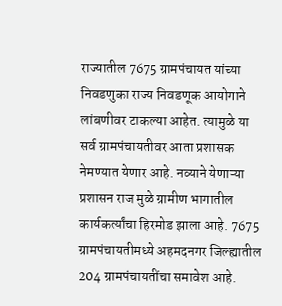राज्यातील 7675 ग्रामपंचायत यांच्या निवडणुका राज्य निवडणूक आयोगाने लांबणीवर टाकल्या आहेत. त्यामुळे या सर्व ग्रामपंचायतीवर आता प्रशासक नेमण्यात येणार आहे. नव्याने येणाऱ्या प्रशासन राज मुळे ग्रामीण भागातील कार्यकर्त्यांचा हिरमोड झाला आहे. 7675 ग्रामपंचायतीमध्ये अहमदनगर जिल्ह्यातील 204 ग्रामपंचायतींचा समावेश आहे.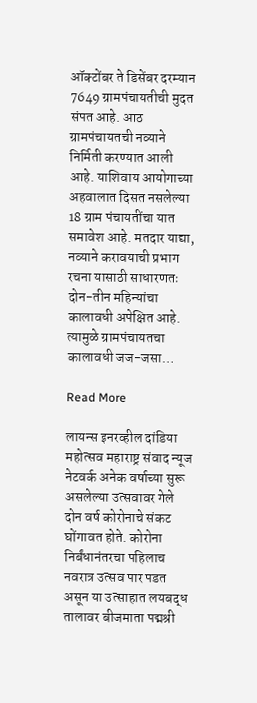ऑक्टोंबर ते डिसेंबर दरम्यान 7649 ग्रामपंचायतीची मुदत संपत आहे. आठ ग्रामपंचायतची नव्याने निर्मिती करण्यात आली आहे. याशिवाय आयोगाच्या अहवालात दिसत नसलेल्या 18 ग्राम पंचायतींचा यात समावेश आहे. मतदार याद्या, नव्याने करावयाची प्रभाग रचना यासाठी साधारणतः दोन-तीन महिन्यांचा कालावधी अपेक्षित आहे. त्यामुळे ग्रामपंचायतचा कालावधी जज-जसा…

Read More

लायन्स इनरव्हील दांडिया महोत्सव महाराष्ट्र संवाद न्यूज नेटवर्क अनेक वर्षाच्या सुरू असलेल्या उत्सवावर गेले दोन वर्ष कोरोनाचे संकट घोंगावत होते. कोरोना निर्बंधानंतरचा पहिलाच नवरात्र उत्सव पार पडत असून या उत्साहात लयबद्ध तालावर बीजमाता पद्मश्री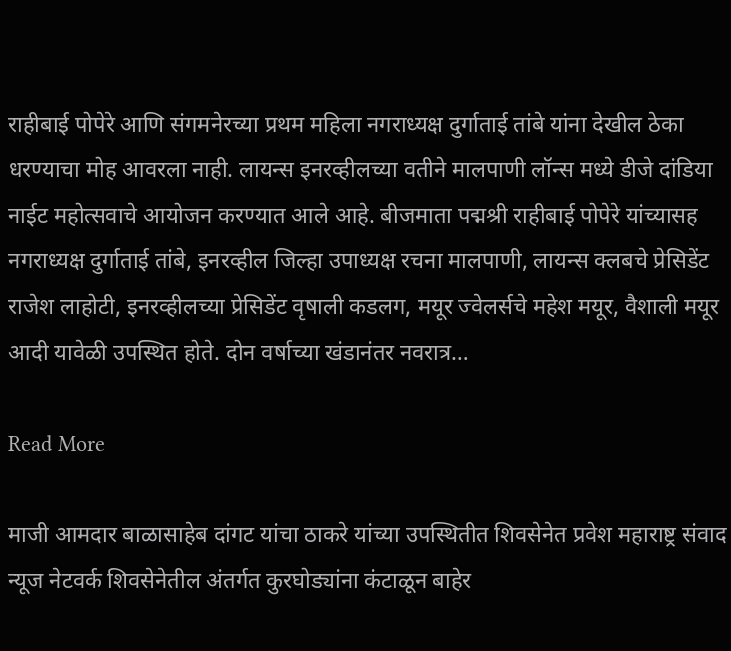राहीबाई पोपेरे आणि संगमनेरच्या प्रथम महिला नगराध्यक्ष दुर्गाताई तांबे यांना देखील ठेका धरण्याचा मोह आवरला नाही. लायन्स इनरव्हीलच्या वतीने मालपाणी लॉन्स मध्ये डीजे दांडिया नाईट महोत्सवाचे आयोजन करण्यात आले आहे. बीजमाता पद्मश्री राहीबाई पोपेरे यांच्यासह नगराध्यक्ष दुर्गाताई तांबे, इनरव्हील जिल्हा उपाध्यक्ष रचना मालपाणी, लायन्स क्लबचे प्रेसिडेंट राजेश लाहोटी, इनरव्हीलच्या प्रेसिडेंट वृषाली कडलग, मयूर ज्वेलर्सचे महेश मयूर, वैशाली मयूर आदी यावेळी उपस्थित होते. दोन वर्षाच्या खंडानंतर नवरात्र…

Read More

माजी आमदार बाळासाहेब दांगट यांचा ठाकरे यांच्या उपस्थितीत शिवसेनेत प्रवेश महाराष्ट्र संवाद न्यूज नेटवर्क शिवसेनेतील अंतर्गत कुरघोड्यांना कंटाळून बाहेर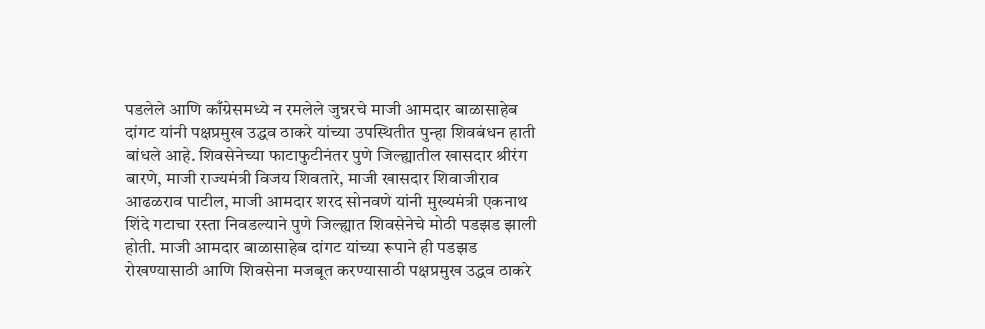पडलेले आणि काँग्रेसमध्ये न रमलेले जुन्नरचे माजी आमदार बाळासाहेब दांगट यांनी पक्षप्रमुख उद्धव ठाकरे यांच्या उपस्थितीत पुन्हा शिवबंधन हाती बांधले आहे. शिवसेनेच्या फाटाफुटीनंतर पुणे जिल्ह्यातील खासदार श्रीरंग बारणे, माजी राज्यमंत्री विजय शिवतारे, माजी खासदार शिवाजीराव आढळराव पाटील, माजी आमदार शरद सोनवणे यांनी मुख्यमंत्री एकनाथ शिंदे गटाचा रस्ता निवडल्याने पुणे जिल्ह्यात शिवसेनेचे मोठी पडझड झाली होती. माजी आमदार बाळासाहेब दांगट यांच्या रूपाने ही पडझड रोखण्यासाठी आणि शिवसेना मजबूत करण्यासाठी पक्षप्रमुख उद्धव ठाकरे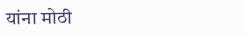यांना मोठी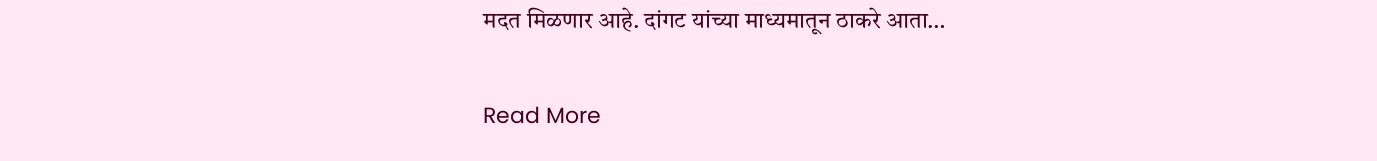मदत मिळणार आहे. दांगट यांच्या माध्यमातून ठाकरे आता…

Read More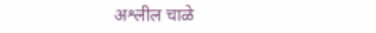अश्लील चाळे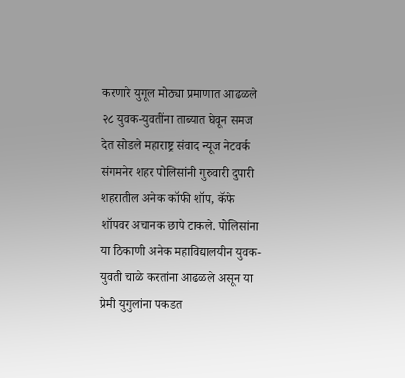करणारे युगूल मोठ्या प्रमाणात आढळले २८ युवक-युवतींना ताब्यात घेवून समज देत सोडले महाराष्ट्र संवाद न्यूज नेटवर्क संगमनेर शहर पोलिसांनी गुरुवारी दुपारी शहरातील अनेक कॉफी शॉप, कॅफे शॉपवर अचानक छापे टाकले. पोलिसांना या ठिकाणी अनेक महाविद्यालयीन युवक-युवती चाळे करतांना आढळले असून या प्रेमी युगुलांना पकडत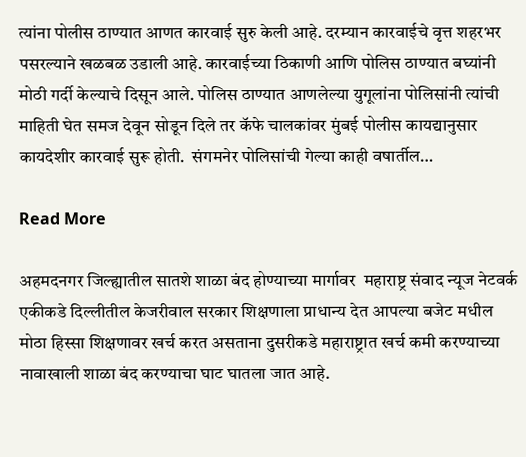त्यांना पोलीस ठाण्यात आणत कारवाई सुरु केली आहे. दरम्यान कारवाईचे वृत्त शहरभर पसरल्याने खळबळ उडाली आहे. कारवाईच्या ठिकाणी आणि पोलिस ठाण्यात बघ्यांनी मोठी गर्दी केल्याचे दिसून आले. पोलिस ठाण्यात आणलेल्या युगूलांना पोलिसांनी त्यांची माहिती घेत समज देवून सोडून दिले तर कॅफे चालकांवर मुंबई पोलीस कायद्यानुसार कायदेशीर कारवाई सुरू होती.  संगमनेर पोलिसांची गेल्या काही वषार्तील…

Read More

अहमदनगर जिल्ह्यातील सातशे शाळा बंद होण्याच्या मार्गावर  महाराष्ट्र संवाद न्यूज नेटवर्क एकीकडे दिल्लीतील केजरीवाल सरकार शिक्षणाला प्राधान्य देत आपल्या बजेट मधील मोठा हिस्सा शिक्षणावर खर्च करत असताना दुसरीकडे महाराष्ट्रात खर्च कमी करण्याच्या नावाखाली शाळा बंद करण्याचा घाट घातला जात आहे.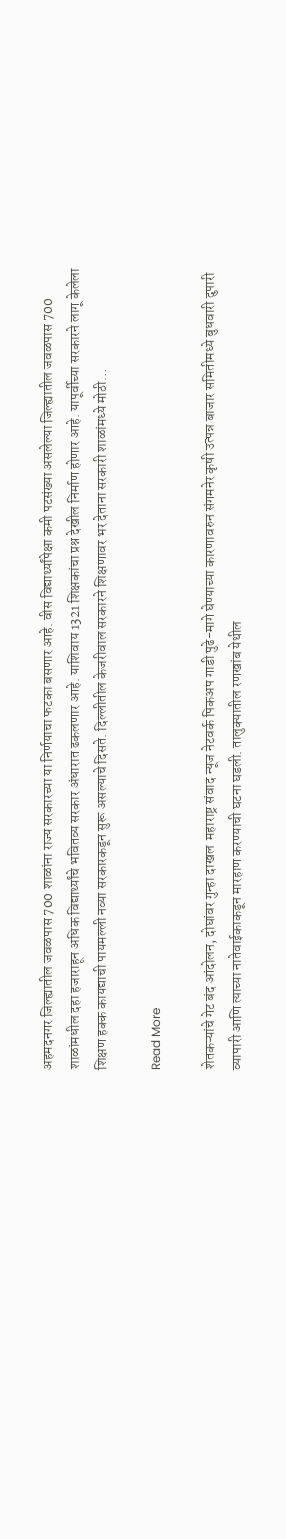अहमदनगर जिल्ह्यातील जवळपास 700 शाळांना राज्य सरकारच्या या निर्णयाचा फटका बसणार आहे. वीस विद्यार्थ्यांपेक्षा कमी पटसंख्या असलेल्या जिल्ह्यातील जवळपास 700 शाळांमधील दहा हजाराहून अधिक विद्यार्थ्यांचे भवितव्य सरकार अंधारात ढकलणार आहे. याशिवाय 1321 शिक्षकांचा प्रश्न देखील निर्माण होणार आहे. यापूर्वीच्या सरकारने लागू केलेला शिक्षण हक्क कायद्याची पायमल्ली नव्या सरकारकडून सुरू असल्याचे दिसते. दिल्लीतील केजरीवाल सरकारने शिक्षणावर भर देताना सरकारी शाळांमध्ये मोठी…

Read More

शेतकऱ्यांचे गेट बंद आंदोलन, दोघांवर गुन्हा दाखल  महाराष्ट्र संवाद न्यूज नेटवर्क पिकअप गाडी पुढे-मागे घेण्याच्या कारणावरुन संगमनेर कृषी उत्पन्न बाजार समितीमध्ये बुधवारी दुपारी व्यापारी आणि त्याच्या नातेवाईकाकडून मारहाण करण्याची घटना घडली. तालुक्यातील रणखांब येथील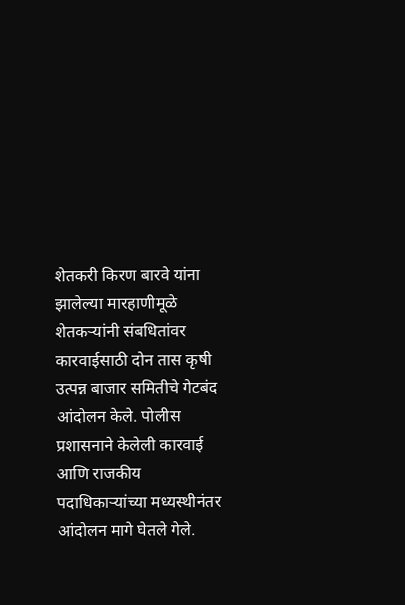शेतकरी किरण बारवे यांना झालेल्या मारहाणीमूळे शेतकऱ्यांनी संबधितांवर कारवाईसाठी दोन तास कृषी उत्पन्न बाजार समितीचे गेटबंद आंदोलन केले. पोलीस प्रशासनाने केलेली कारवाई आणि राजकीय पदाधिकाऱ्यांच्या मध्यस्थीनंतर आंदोलन मागे घेतले गेले.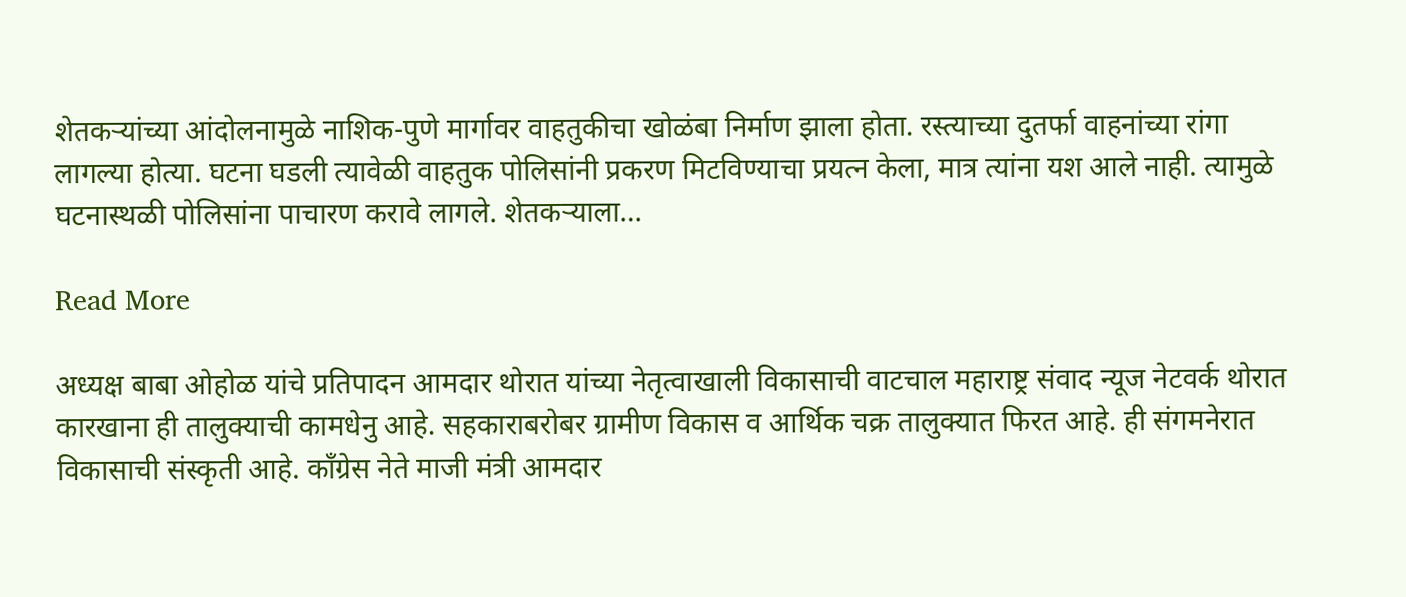शेतकऱ्यांच्या आंदोलनामुळे नाशिक-पुणे मार्गावर वाहतुकीचा खोळंबा निर्माण झाला होता. रस्त्याच्या दुतर्फा वाहनांच्या रांगा लागल्या होत्या. घटना घडली त्यावेळी वाहतुक पोलिसांनी प्रकरण मिटविण्याचा प्रयत्न केला, मात्र त्यांना यश आले नाही. त्यामुळे घटनास्थळी पोलिसांना पाचारण करावे लागले. शेतकऱ्याला…

Read More

अध्यक्ष बाबा ओहोळ यांचे प्रतिपादन आमदार थोरात यांच्या नेतृत्वाखाली विकासाची वाटचाल महाराष्ट्र संवाद न्यूज नेटवर्क थोरात कारखाना ही तालुक्याची कामधेनु आहे. सहकाराबरोबर ग्रामीण विकास व आर्थिक चक्र तालुक्यात फिरत आहे. ही संगमनेरात विकासाची संस्कृती आहे. काँग्रेस नेते माजी मंत्री आमदार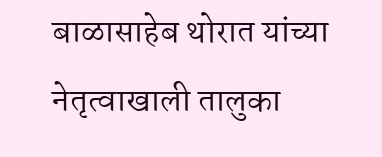बाळासाहेब थोरात यांच्या नेतृत्वाखाली तालुका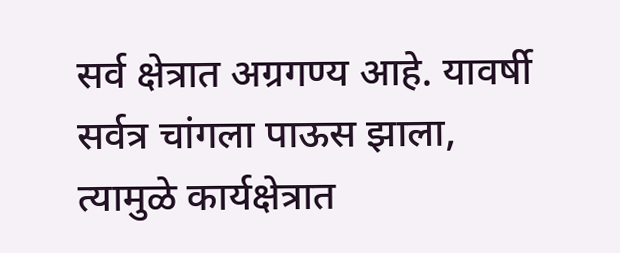सर्व क्षेत्रात अग्रगण्य आहे. यावर्षी सर्वत्र चांगला पाऊस झाला, त्यामुळे कार्यक्षेत्रात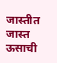जास्तीत जास्त ऊसाची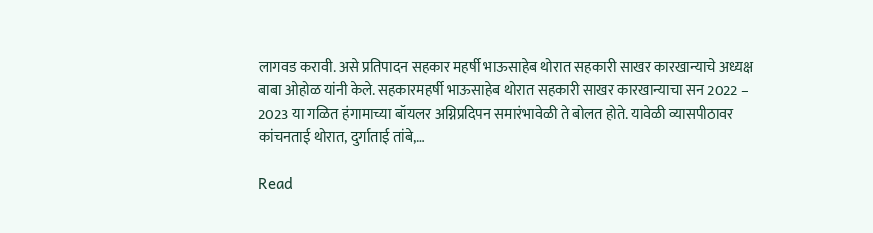लागवड करावी. असे प्रतिपादन सहकार महर्षी भाऊसाहेब थोरात सहकारी साखर कारखान्याचे अध्यक्ष बाबा ओहोळ यांनी केले. सहकारमहर्षी भाऊसाहेब थोरात सहकारी साखर कारखान्याचा सन 2022 – 2023 या गळित हंगामाच्या बॉयलर अग्निप्रदिपन समारंभावेळी ते बोलत होते. यावेळी व्यासपीठावर कांचनताई थोरात, दुर्गाताई तांबे,…

Read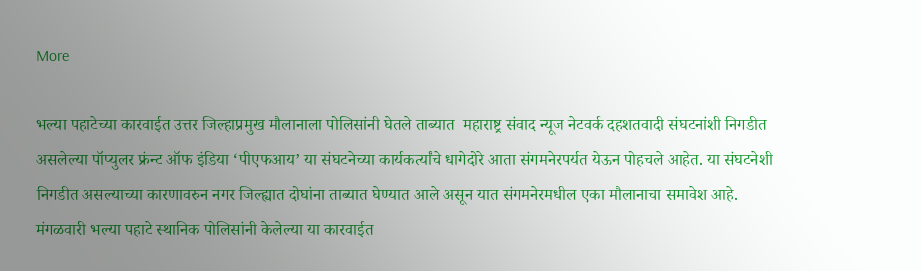More

भल्या पहाटेच्या कारवाईत उत्तर जिल्हाप्रमुख मौलानाला पोलिसांनी घेतले ताब्यात  महाराष्ट्र संवाद न्यूज नेटवर्क दहशतवादी संघटनांशी निगडीत असलेल्या पॉप्युलर फ्रंन्ट ऑफ इंडिया ‘पीएफआय’ या संघटनेच्या कार्यकर्त्यांचे धागेदोरे आता संगमनेरपर्यत येऊन पोहचले आहेत. या संघटनेशी निगडीत असल्याच्या कारणावरुन नगर जिल्ह्यात दोघांना ताब्यात घेण्यात आले असून यात संगमनेरमधील एका मौलानाचा समावेश आहे. मंगळवारी भल्या पहाटे स्थानिक पोलिसांनी केलेल्या या कारवाईत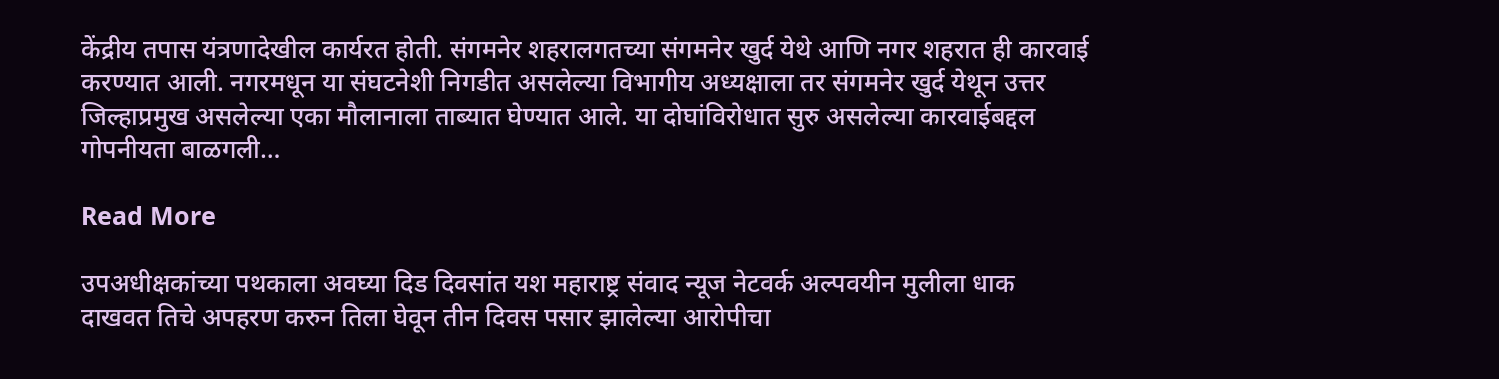केंद्रीय तपास यंत्रणादेखील कार्यरत होती. संगमनेर शहरालगतच्या संगमनेर खुर्द येथे आणि नगर शहरात ही कारवाई करण्यात आली. नगरमधून या संघटनेशी निगडीत असलेल्या विभागीय अध्यक्षाला तर संगमनेर खुर्द येथून उत्तर जिल्हाप्रमुख असलेल्या एका मौलानाला ताब्यात घेण्यात आले. या दोघांविरोधात सुरु असलेल्या कारवाईबद्दल गोपनीयता बाळगली…

Read More

उपअधीक्षकांच्या पथकाला अवघ्या दिड दिवसांत यश महाराष्ट्र संवाद न्यूज नेटवर्क अल्पवयीन मुलीला धाक दाखवत तिचे अपहरण करुन तिला घेवून तीन दिवस पसार झालेल्या आरोपीचा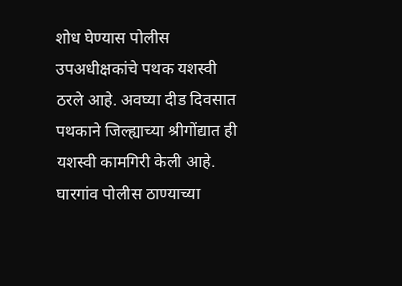शोध घेण्यास पोलीस उपअधीक्षकांचे पथक यशस्वी ठरले आहे. अवघ्या दीड दिवसात पथकाने जिल्ह्याच्या श्रीगोंद्यात ही यशस्वी कामगिरी केली आहे. घारगांव पोलीस ठाण्याच्या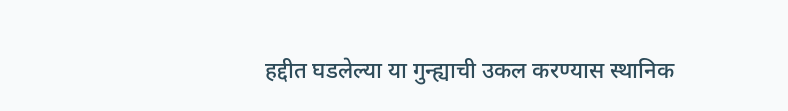हद्दीत घडलेल्या या गुन्ह्याची उकल करण्यास स्थानिक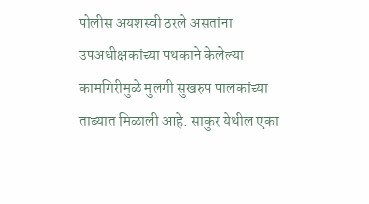पोलीस अयशस्वी ठरले असतांना उपअधीक्षकांच्या पथकाने केलेल्या कामगिरीमुळे मुलगी सुखरुप पालकांच्या ताब्यात मिळाली आहे. साकुर येथील एका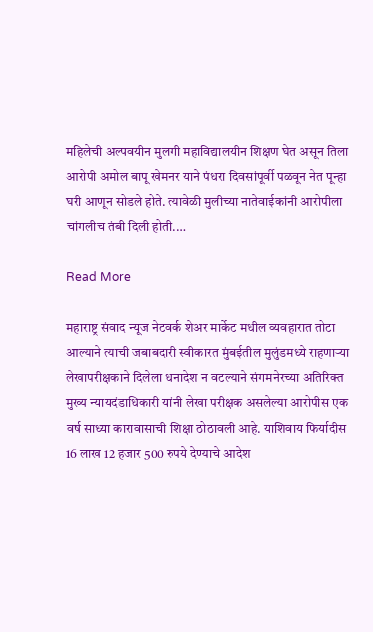महिलेची अल्पवयीन मुलगी महाविद्यालयीन शिक्षण घेत असून तिला आरोपी अमोल बापू खेमनर याने पंधरा दिवसांपूर्वी पळवून नेत पून्हा घरी आणून सोडले होते. त्यावेळी मुलीच्या नातेवाईकांनी आरोपीला चांगलीच तंबी दिली होती.…

Read More

महाराष्ट्र संवाद न्यूज नेटवर्क शेअर मार्केट मधील व्यवहारात तोटा आल्याने त्याची जबाबदारी स्वीकारत मुंबईतील मुलुंडमध्ये राहणाऱ्या लेखापरीक्षकाने दिलेला धनादेश न वटल्याने संगमनेरच्या अतिरिक्त मुख्य न्यायदंडाधिकारी यांनी लेखा परीक्षक असलेल्या आरोपीस एक वर्ष साध्या कारावासाची शिक्षा ठोठावली आहे. याशिवाय फिर्यादीस 16 लाख 12 हजार 500 रुपये देण्याचे आदेश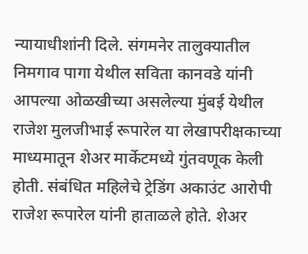न्यायाधीशांनी दिले. संगमनेर तालुक्यातील निमगाव पागा येथील सविता कानवडे यांनी आपल्या ओळखीच्या असलेल्या मुंबई येथील राजेश मुलजीभाई रूपारेल या लेखापरीक्षकाच्या माध्यमातून शेअर मार्केटमध्ये गुंतवणूक केली होती. संबंधित महिलेचे ट्रेडिंग अकाउंट आरोपी राजेश रूपारेल यांनी हाताळले होते. शेअर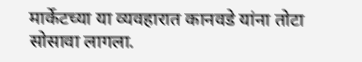मार्केटच्या या व्यवहारात कानवडे यांना तोटा सोसावा लागला.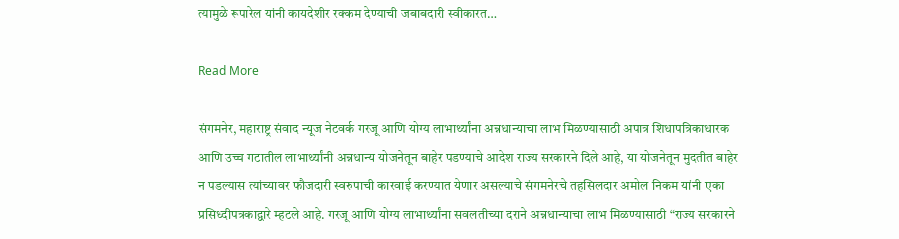त्यामुळे रूपारेल यांनी कायदेशीर रक्कम देण्याची जबाबदारी स्वीकारत…

Read More

संगमनेर, महाराष्ट्र संवाद न्यूज नेटवर्क गरजू आणि योग्य लाभार्थ्यांना अन्नधान्याचा लाभ मिळण्यासाठी अपात्र शिधापत्रिकाधारक आणि उच्च गटातील लाभार्थ्यांनी अन्नधान्य योजनेतून बाहेर पडण्याचे आदेश राज्य सरकारने दिले आहे, या योजनेतून मुदतीत बाहेर न पडल्यास त्यांच्यावर फौजदारी स्वरुपाची कारवाई करण्यात येणार असल्याचे संगमनेरचे तहसिलदार अमोल निकम यांनी एका प्रसिध्दीपत्रकाद्वारे म्हटले आहे. गरजू आणि योग्य लाभार्थ्यांना सवलतीच्या दराने अन्नधान्याचा लाभ मिळण्यासाठी “राज्य सरकारने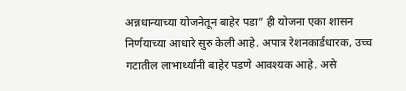अन्नधान्याच्या योजनेतून बाहेर पडा” ही योजना एका शासन निर्णयाच्या आधारे सुरु केली आहे. अपात्र रेशनकार्डधारक, उच्च गटातील लाभार्थ्यांनी बाहेर पडणे आवश्यक आहे. असे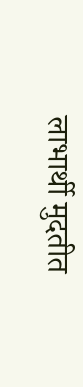लाभार्थी मुदतीत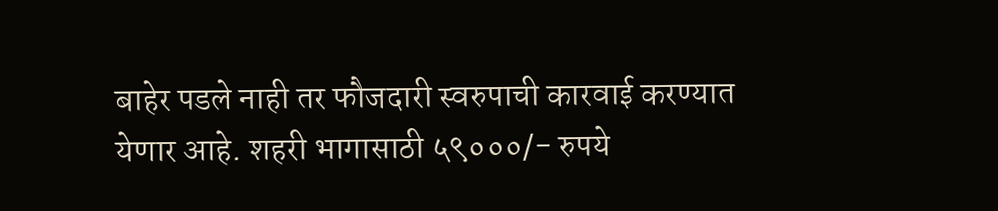बाहेर पडले नाही तर फौजदारी स्वरुपाची कारवाई करण्यात येणार आहे. शहरी भागासाठी ५९०००/- रुपये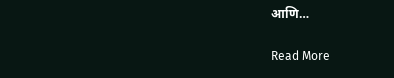आणि…

Read More